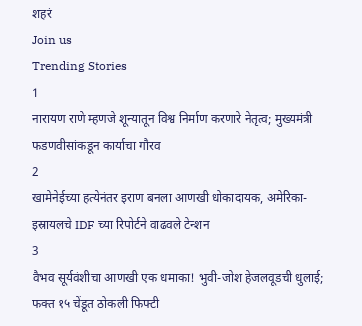शहरं
Join us
Trending Stories
1
नारायण राणे म्हणजे शून्यातून विश्व निर्माण करणारे नेतृत्व; मुख्यमंत्री फडणवीसांकडून कार्याचा गौरव
2
खामेनेईच्या हत्येनंतर इराण बनला आणखी धोकादायक, अमेरिका-इस्रायलचे IDF च्या रिपोर्टने वाढवले टेन्शन
3
वैभव सूर्यवंशीचा आणखी एक धमाका! भुवी-जोश हेजलवूडची धुलाई; फक्त १५ चेंडूत ठोकली फिफ्टी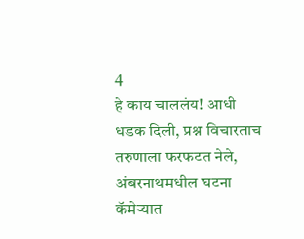4
हे काय चाललंय! आधी धडक दिली, प्रश्न विचारताच तरुणाला फरफटत नेले, अंबरनाथमधील घटना कॅमेऱ्यात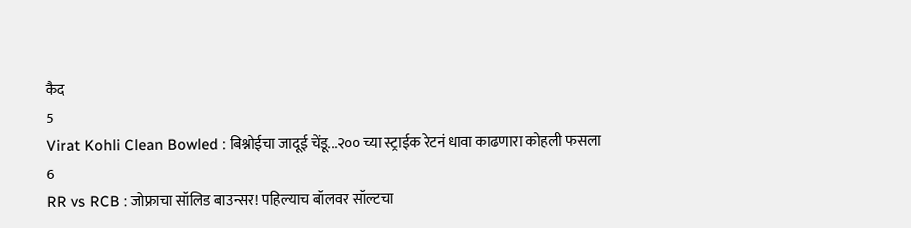कैद
5
Virat Kohli Clean Bowled : बिश्नोईचा जादूई चेंडू...२०० च्या स्ट्राईक रेटनं धावा काढणारा कोहली फसला
6
RR vs RCB : जोफ्राचा सॉलिड बाउन्सर! पहिल्याच बॉलवर सॉल्टचा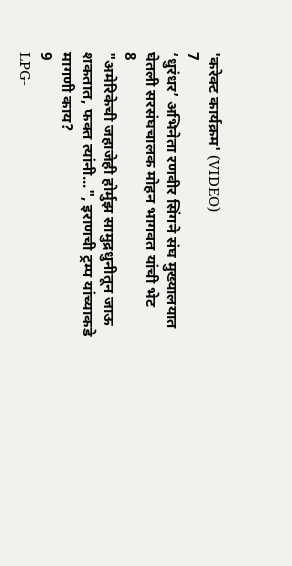'करेक्ट कार्यक्रम' (VIDEO)
7
‘धुरंधर’ अभिनेता रणवीर सिंगने संघ मुख्यालयात घेतली सरसंघचालक मोहन भागवत यांची भेट
8
"अमेरिकेची जहाजेही होर्मुझ सामुद्रधुनीतून जाऊ शकतात, फक्त त्यांनी...", इराणची ट्रम्प यांच्याकडे मागणी काय?
9
LPG-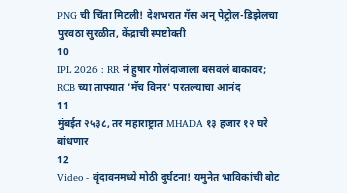PNG ची चिंता मिटली! देशभरात गॅस अन् पेट्रोल-डिझेलचा पुरवठा सुरळीत, केंद्राची स्पष्टोक्ती
10
IPL 2026 : RR नं हुषार गोलंदाजाला बसवलं बाकावर; RCB च्या ताफ्यात 'मॅच विनर' परतल्याचा आनंद
11
मुंबईत २५३८, तर महाराष्ट्रात MHADA १३ हजार १२ घरे बांधणार
12
Video - वृंदावनमध्ये मोठी दुर्घटना! यमुनेत भाविकांची बोट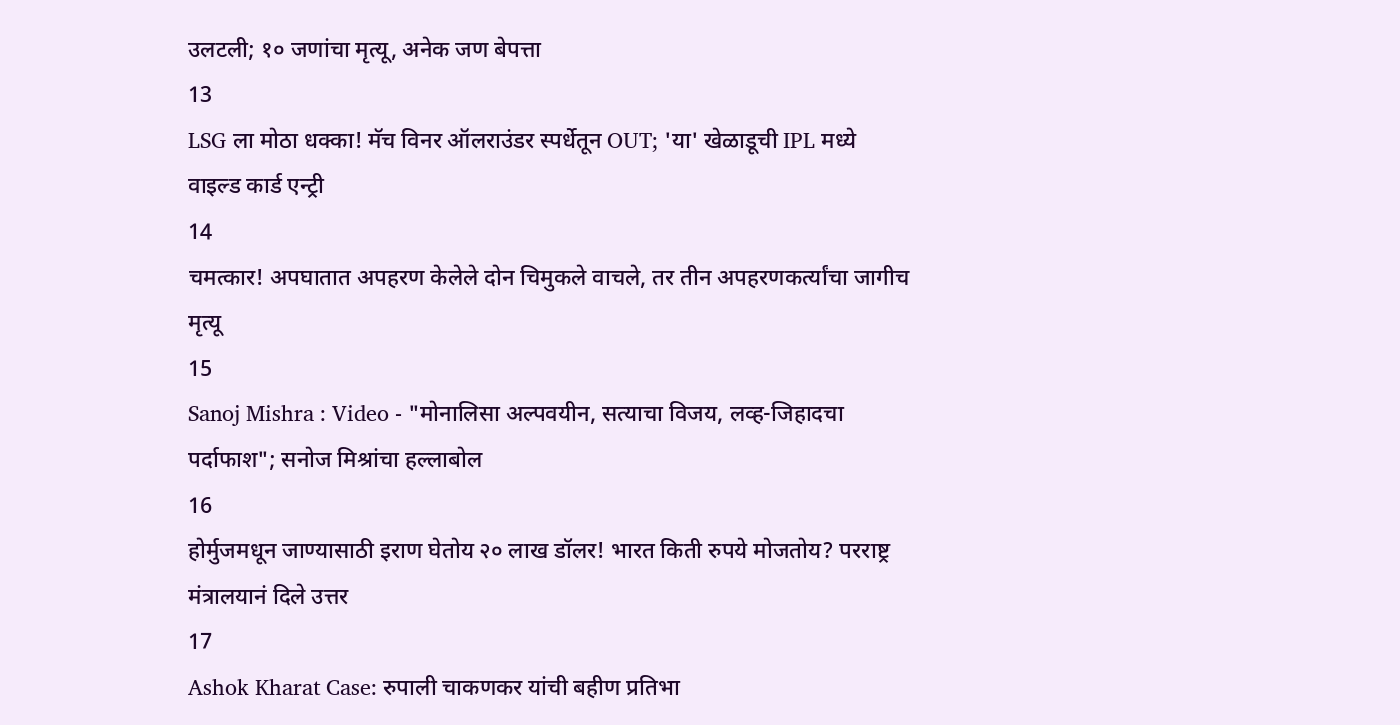उलटली; १० जणांचा मृत्यू, अनेक जण बेपत्ता
13
LSG ला मोठा धक्का! मॅच विनर ऑलराउंडर स्पर्धेतून OUT; 'या' खेळाडूची IPL मध्ये वाइल्ड कार्ड एन्ट्री
14
चमत्कार! अपघातात अपहरण केलेले दोन चिमुकले वाचले, तर तीन अपहरणकर्त्यांचा जागीच मृत्यू
15
Sanoj Mishra : Video - "मोनालिसा अल्पवयीन, सत्याचा विजय, लव्ह-जिहादचा पर्दाफाश"; सनोज मिश्रांचा हल्लाबोल
16
होर्मुजमधून जाण्यासाठी इराण घेतोय २० लाख डॉलर! भारत किती रुपये मोजतोय? परराष्ट्र मंत्रालयानं दिले उत्तर
17
Ashok Kharat Case: रुपाली चाकणकर यांची बहीण प्रतिभा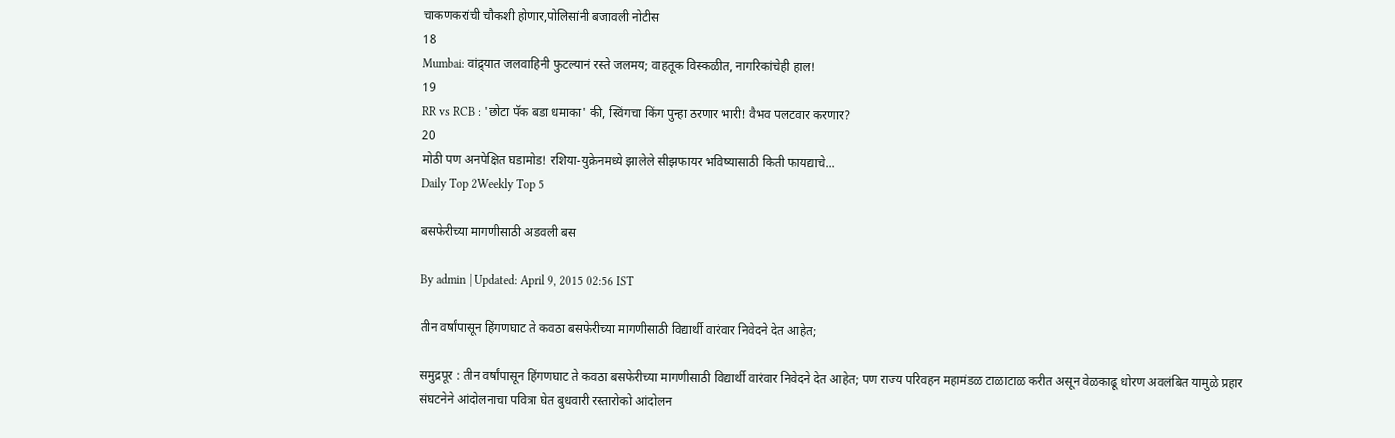चाकणकरांची चौकशी होणार,पोलिसांनी बजावली नोटीस
18
Mumbai: वांद्र्यात जलवाहिनी फुटल्यानं रस्ते जलमय; वाहतूक विस्कळीत, नागरिकांचेही हाल!
19
RR vs RCB : 'छोटा पॅक बडा धमाका' की, स्विंगचा किंग पुन्हा ठरणार भारी! वैभव पलटवार करणार?
20
मोठी पण अनपेक्षित घडामोड! रशिया-युक्रेनमध्ये झालेले सीझफायर भविष्यासाठी किती फायद्याचे...
Daily Top 2Weekly Top 5

बसफेरीच्या मागणीसाठी अडवली बस

By admin | Updated: April 9, 2015 02:56 IST

तीन वर्षांपासून हिंगणघाट ते कवठा बसफेरीच्या मागणीसाठी विद्यार्थी वारंवार निवेदने देत आहेत;

समुद्रपूर : तीन वर्षांपासून हिंगणघाट ते कवठा बसफेरीच्या मागणीसाठी विद्यार्थी वारंवार निवेदने देत आहेत; पण राज्य परिवहन महामंडळ टाळाटाळ करीत असून वेळकाढू धोरण अवलंबित यामुळे प्रहार संघटनेने आंदोलनाचा पवित्रा घेत बुधवारी रस्तारोको आंदोलन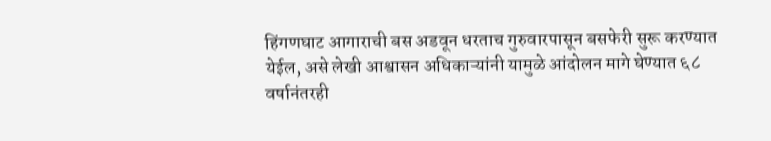हिंगणघाट आगाराची बस अडवून धरताच गुरुवारपासून बसफेरी सुरू करण्यात येईल, असे लेखी आश्वासन अधिकाऱ्यांनी यामुळे आंदोलन मागे घेण्यात ६८ वर्षानंतरही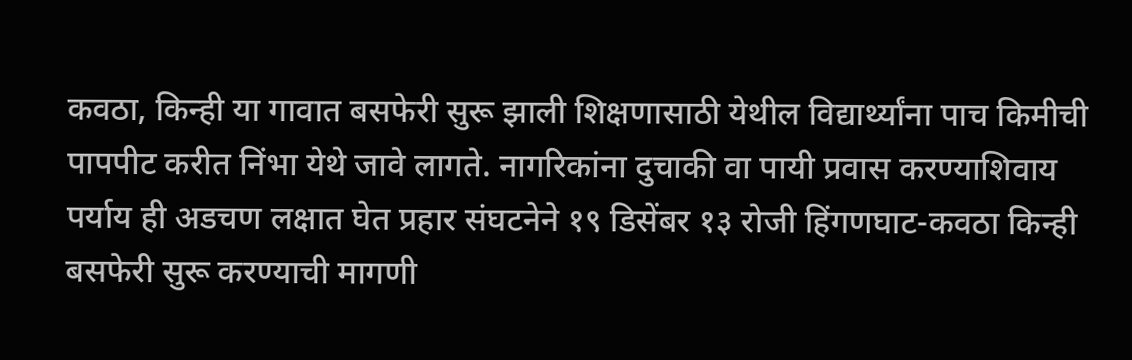कवठा, किन्ही या गावात बसफेरी सुरू झाली शिक्षणासाठी येथील विद्यार्थ्यांना पाच किमीची पापपीट करीत निंभा येथे जावे लागते. नागरिकांना दुचाकी वा पायी प्रवास करण्याशिवाय पर्याय ही अडचण लक्षात घेत प्रहार संघटनेने १९ डिसेंबर १३ रोजी हिंगणघाट-कवठा किन्ही बसफेरी सुरू करण्याची मागणी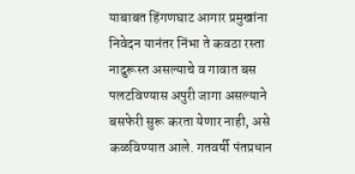याबाबत हिंगणघाट आगार प्रमुखांना निवेदन यानंतर निंभा ते कवठा रस्ता नादुरूस्त असल्याचे व गावात बस पलटविण्यास अपुरी जागा असल्याने बसफेरी सुरू करता येणार नाही, असे कळविण्यात आले. गतवर्षी पंतप्रधान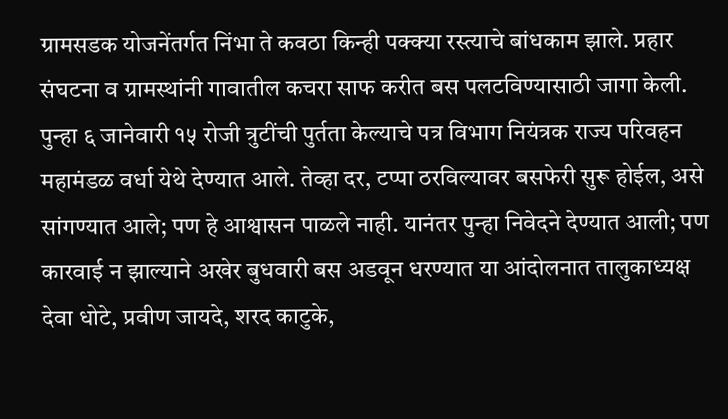ग्रामसडक योजनेंतर्गत निंभा ते कवठा किन्ही पक्क्या रस्त्याचे बांधकाम झाले. प्रहार संघटना व ग्रामस्थांनी गावातील कचरा साफ करीत बस पलटविण्यासाठी जागा केली. पुन्हा ६ जानेवारी १५ रोजी त्रुटींची पुर्तता केल्याचे पत्र विभाग नियंत्रक राज्य परिवहन महामंडळ वर्धा येथे देण्यात आले. तेव्हा दर, टप्पा ठरविल्यावर बसफेरी सुरू होईल, असे सांगण्यात आले; पण हे आश्वासन पाळले नाही. यानंतर पुन्हा निवेदने देण्यात आली; पण कारवाई न झाल्याने अखेर बुधवारी बस अडवून धरण्यात या आंदोलनात तालुकाध्यक्ष देवा धोटे, प्रवीण जायदे, शरद काटुके,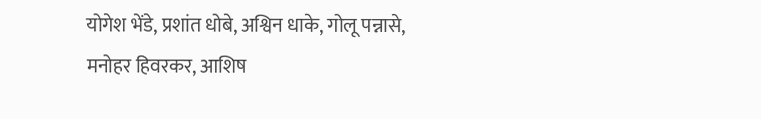योगेश भेंडे, प्रशांत धोबे, अश्विन धाके, गोलू पन्नासे, मनोहर हिवरकर, आशिष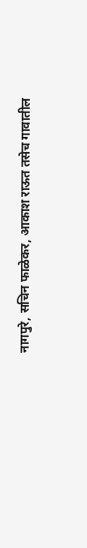नागपुरे, सचिन फाळेकर, आकाश राऊत तसेच गावातील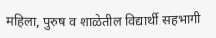महिला, पुरुष व शाळेतील विद्यार्थी सहभागी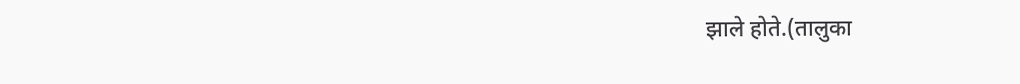झाले होते.(तालुका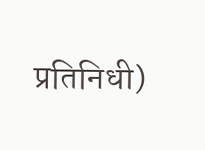प्रतिनिधी)